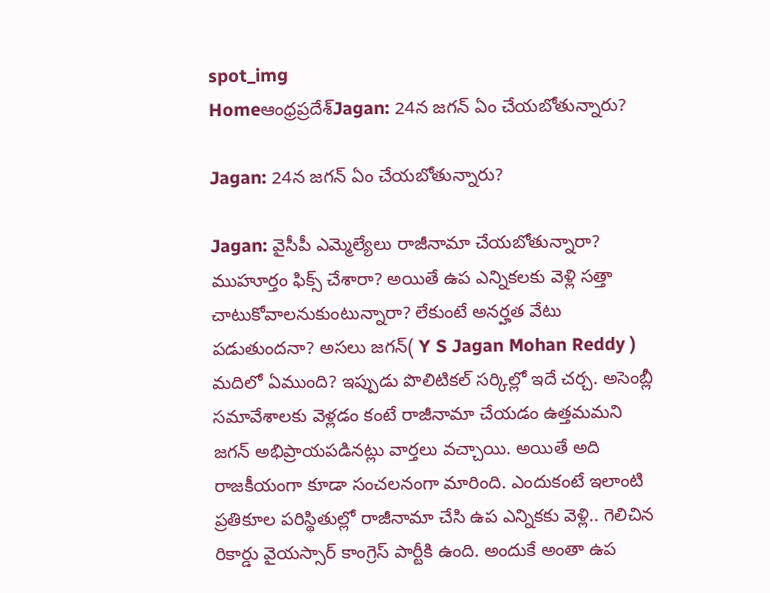spot_img
Homeఆంధ్రప్రదేశ్‌Jagan: 24న జగన్ ఏం చేయబోతున్నారు?

Jagan: 24న జగన్ ఏం చేయబోతున్నారు?

Jagan: వైసీపీ ఎమ్మెల్యేలు రాజీనామా చేయబోతున్నారా? ముహూర్తం ఫిక్స్ చేశారా? అయితే ఉప ఎన్నికలకు వెళ్లి సత్తా చాటుకోవాలనుకుంటున్నారా? లేకుంటే అనర్హత వేటు పడుతుందనా? అసలు జగన్( Y S Jagan Mohan Reddy ) మదిలో ఏముంది? ఇప్పుడు పొలిటికల్ సర్కిల్లో ఇదే చర్చ. అసెంబ్లీ సమావేశాలకు వెళ్లడం కంటే రాజీనామా చేయడం ఉత్తమమని జగన్ అభిప్రాయపడినట్లు వార్తలు వచ్చాయి. అయితే అది రాజకీయంగా కూడా సంచలనంగా మారింది. ఎందుకంటే ఇలాంటి ప్రతికూల పరిస్థితుల్లో రాజీనామా చేసి ఉప ఎన్నికకు వెళ్లి.. గెలిచిన రికార్డు వైయస్సార్ కాంగ్రెస్ పార్టీకి ఉంది. అందుకే అంతా ఉప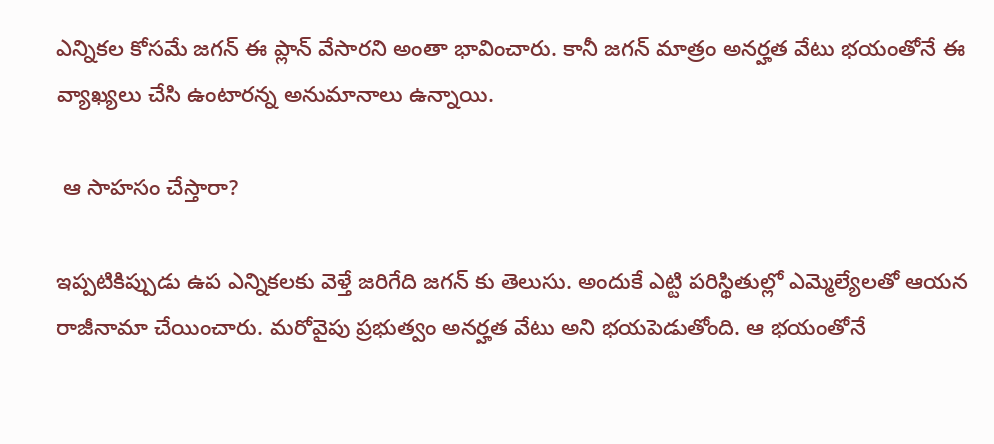ఎన్నికల కోసమే జగన్ ఈ ప్లాన్ వేసారని అంతా భావించారు. కానీ జగన్ మాత్రం అనర్హత వేటు భయంతోనే ఈ వ్యాఖ్యలు చేసి ఉంటారన్న అనుమానాలు ఉన్నాయి.

 ఆ సాహసం చేస్తారా?

ఇప్పటికిప్పుడు ఉప ఎన్నికలకు వెళ్తే జరిగేది జగన్ కు తెలుసు. అందుకే ఎట్టి పరిస్థితుల్లో ఎమ్మెల్యేలతో ఆయన రాజీనామా చేయించారు. మరోవైపు ప్రభుత్వం అనర్హత వేటు అని భయపెడుతోంది. ఆ భయంతోనే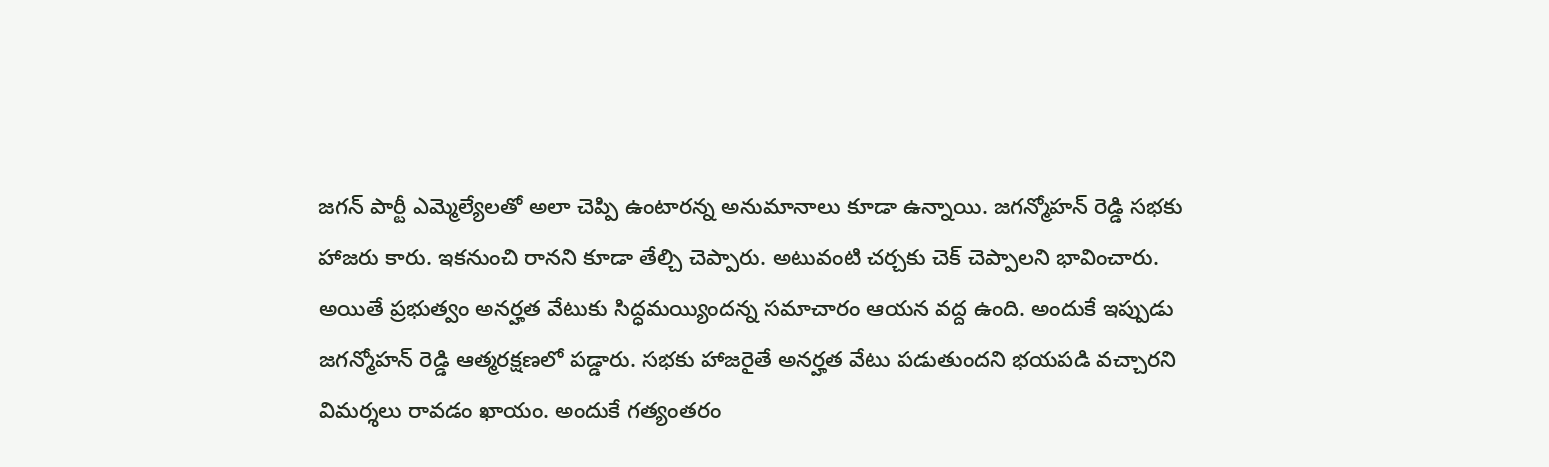జగన్ పార్టీ ఎమ్మెల్యేలతో అలా చెప్పి ఉంటారన్న అనుమానాలు కూడా ఉన్నాయి. జగన్మోహన్ రెడ్డి సభకు హాజరు కారు. ఇకనుంచి రానని కూడా తేల్చి చెప్పారు. అటువంటి చర్చకు చెక్ చెప్పాలని భావించారు. అయితే ప్రభుత్వం అనర్హత వేటుకు సిద్ధమయ్యిందన్న సమాచారం ఆయన వద్ద ఉంది. అందుకే ఇప్పుడు జగన్మోహన్ రెడ్డి ఆత్మరక్షణలో పడ్డారు. సభకు హాజరైతే అనర్హత వేటు పడుతుందని భయపడి వచ్చారని విమర్శలు రావడం ఖాయం. అందుకే గత్యంతరం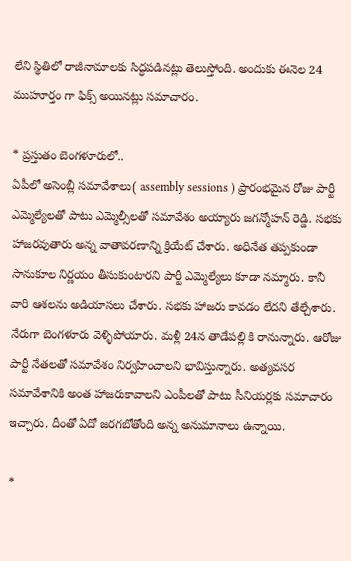లేని స్థితిలో రాజీనామాలకు సిద్ధపడినట్లు తెలుస్తోంది. అందుకు ఈనెల 24 ముహూర్తం గా ఫిక్స్ అయినట్లు సమాచారం.

* ప్రస్తుతం బెంగళూరులో..
ఏపీలో అసెంబ్లీ సమావేశాలు( assembly sessions ) ప్రారంభమైన రోజు పార్టీ ఎమ్మెల్యేలతో పాటు ఎమ్మెల్సీలతో సమావేశం అయ్యారు జగన్మోహన్ రెడ్డి. సభకు హాజరవుతారు అన్న వాతావరణాన్ని క్రియేట్ చేశారు. అధినేత తప్పకుండా సానుకూల నిర్ణయం తీసుకుంటారని పార్టీ ఎమ్మెల్యేలు కూడా నమ్మారు. కానీ వారి ఆశలను అడియాసలు చేశారు. సభకు హాజరు కావడం లేదని తేల్చేశారు. నేరుగా బెంగళూరు వెళ్ళిపోయారు. మళ్లీ 24న తాడేపల్లి కి రానున్నారు. ఆరోజు పార్టీ నేతలతో సమావేశం నిర్వహించాలని భావిస్తున్నారు. అత్యవసర సమావేశానికి అంత హాజరుకావాలని ఎంపీలతో పాటు సీనియర్లకు సమాచారం ఇచ్చారు. దీంతో ఏదో జరగబోతోంది అన్న అనుమానాలు ఉన్నాయి.

*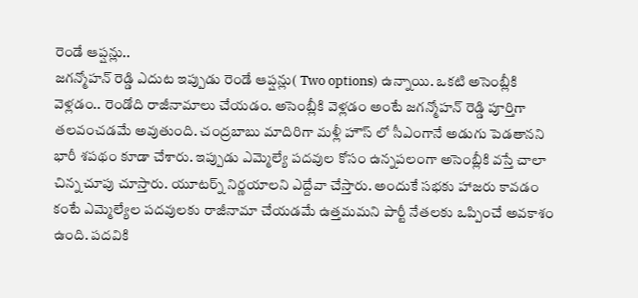రెండే ఆప్షన్లు..
జగన్మోహన్ రెడ్డి ఎదుట ఇప్పుడు రెండే ఆప్షన్లు( Two options) ఉన్నాయి. ఒకటి అసెంబ్లీకి వెళ్లడం.. రెండోది రాజీనామాలు చేయడం. అసెంబ్లీకి వెళ్లడం అంటే జగన్మోహన్ రెడ్డి పూర్తిగా తలవంచడమే అవుతుంది. చంద్రబాబు మాదిరిగా మళ్లీ హౌస్ లో సీఎంగానే అడుగు పెడతానని భారీ శపథం కూడా చేశారు. ఇప్పుడు ఎమ్మెల్యే పదవుల కోసం ఉన్నపలంగా అసెంబ్లీకి వస్తే చాలా చిన్న చూపు చూస్తారు. యూటర్న్ నిర్ణయాలని ఎద్దేవా చేస్తారు. అందుకే సభకు హాజరు కావడం కంటే ఎమ్మెల్యేల పదవులకు రాజీనామా చేయడమే ఉత్తమమని పార్టీ నేతలకు ఒప్పించే అవకాశం ఉంది. పదవికి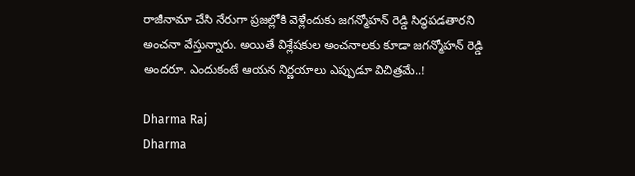రాజీనామా చేసి నేరుగా ప్రజల్లోకి వెళ్లేందుకు జగన్మోహన్ రెడ్డి సిద్ధపడతారని అంచనా వేస్తున్నారు. అయితే విశ్లేషకుల అంచనాలకు కూడా జగన్మోహన్ రెడ్డి అందరూ. ఎందుకంటే ఆయన నిర్ణయాలు ఎప్పుడూ విచిత్రమే..!

Dharma Raj
Dharma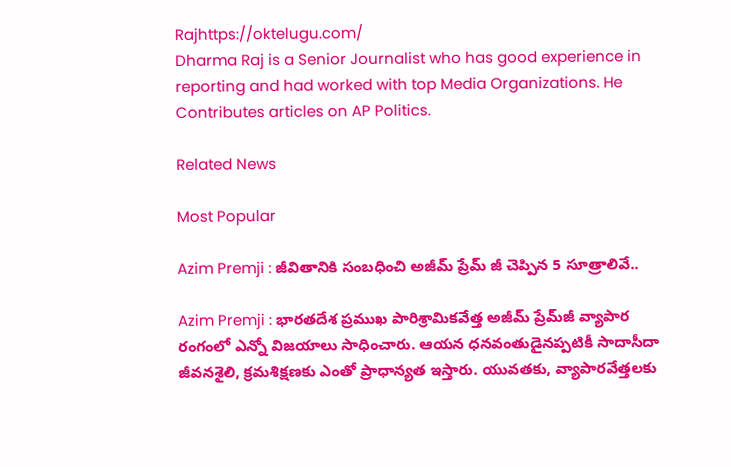Rajhttps://oktelugu.com/
Dharma Raj is a Senior Journalist who has good experience in reporting and had worked with top Media Organizations. He Contributes articles on AP Politics.

Related News

Most Popular

Azim Premji : జీవితానికి సంబధించి అజీమ్ ప్రేమ్ జీ చెప్పిన 5 సూత్రాలివే..

Azim Premji : భారతదేశ ప్రముఖ పారిశ్రామికవేత్త అజీమ్ ప్రేమ్‌జీ వ్యాపార రంగంలో ఎన్నో విజయాలు సాధించారు. ఆయన ధనవంతుడైనప్పటికీ సాదాసీదా జీవనశైలి, క్రమశిక్షణకు ఎంతో ప్రాధాన్యత ఇస్తారు. యువతకు, వ్యాపారవేత్తలకు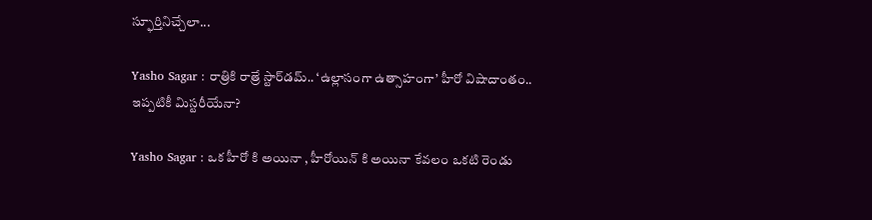స్ఫూర్తినిచ్చేలా...

Yasho Sagar : రాత్రికి రాత్రే స్టార్‌డమ్.. ‘ఉల్లాసంగా ఉత్సాహంగా’ హీరో విషాదాంతం.. ఇప్పటికీ మిస్టరీయేనా?

Yasho Sagar : ఒక హీరో కి అయినా , హీరోయిన్ కి అయినా కేవలం ఒకటి రెండు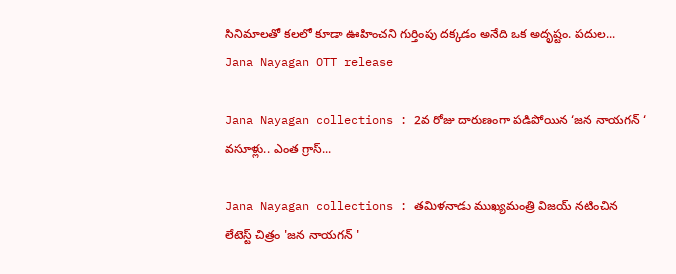సినిమాలతో కలలో కూడా ఊహించని గుర్తింపు దక్కడం అనేది ఒక అదృష్టం. పదుల...
Jana Nayagan OTT release

Jana Nayagan collections : 2వ రోజు దారుణంగా పడిపోయిన ‘జన నాయగన్ ‘ వసూళ్లు.. ఎంత గ్రాస్...

Jana Nayagan collections : తమిళనాడు ముఖ్యమంత్రి విజయ్ నటించిన లేటెస్ట్ చిత్రం 'జన నాయగన్ '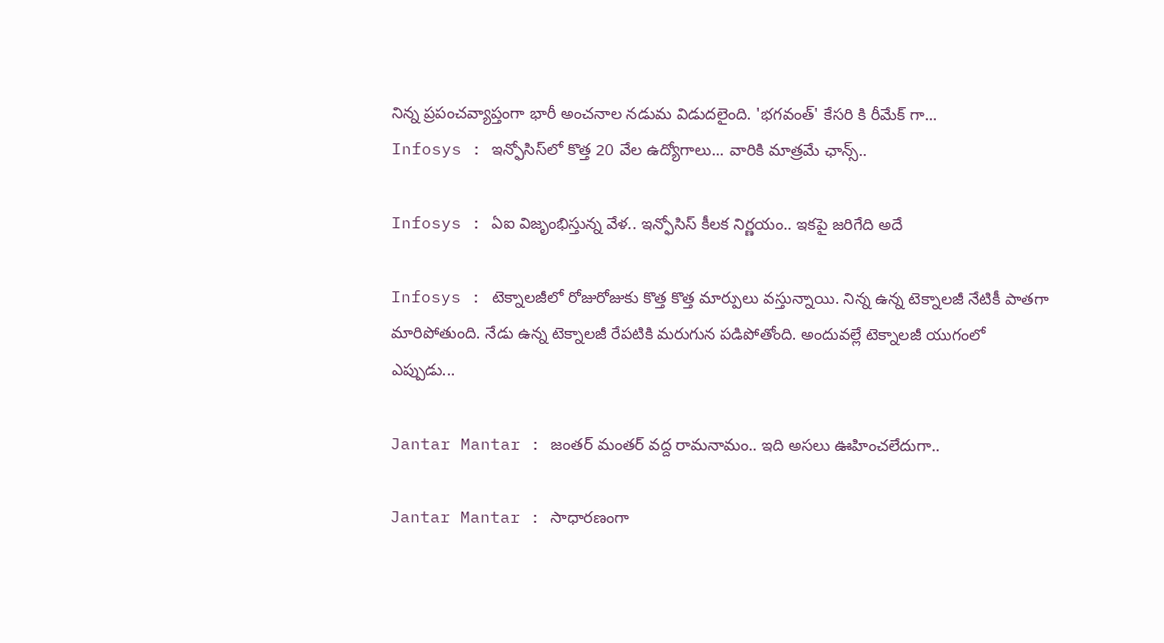నిన్న ప్రపంచవ్యాప్తంగా భారీ అంచనాల నడుమ విడుదలైంది. 'భగవంత్' కేసరి కి రీమేక్ గా...
Infosys : ఇన్ఫోసిస్‌లో కొత్త 20 వేల ఉద్యోగాలు... వారికి మాత్రమే ఛాన్స్‌..

Infosys : ఏఐ విజృంభిస్తున్న వేళ.. ఇన్ఫోసిస్ కీలక నిర్ణయం.. ఇకపై జరిగేది అదే

Infosys : టెక్నాలజీలో రోజురోజుకు కొత్త కొత్త మార్పులు వస్తున్నాయి. నిన్న ఉన్న టెక్నాలజీ నేటికీ పాతగా మారిపోతుంది. నేడు ఉన్న టెక్నాలజీ రేపటికి మరుగున పడిపోతోంది. అందువల్లే టెక్నాలజీ యుగంలో ఎప్పుడు...

Jantar Mantar : జంతర్ మంతర్ వద్ద రామనామం.. ఇది అసలు ఊహించలేదుగా..

Jantar Mantar : సాధారణంగా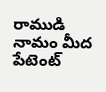రాముడి నామం మీద పేటెంట్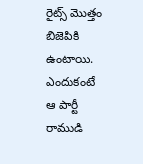రైట్స్ మొత్తం బిజెపికి ఉంటాయి. ఎందుకంటే ఆ పార్టీ రాముడి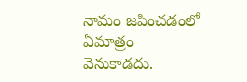నామం జపించడంలో ఏమాత్రం వెనుకాడదు.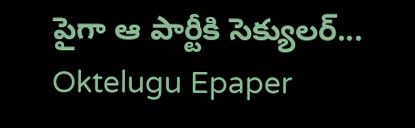పైగా ఆ పార్టీకి సెక్యులర్...
Oktelugu Epaper